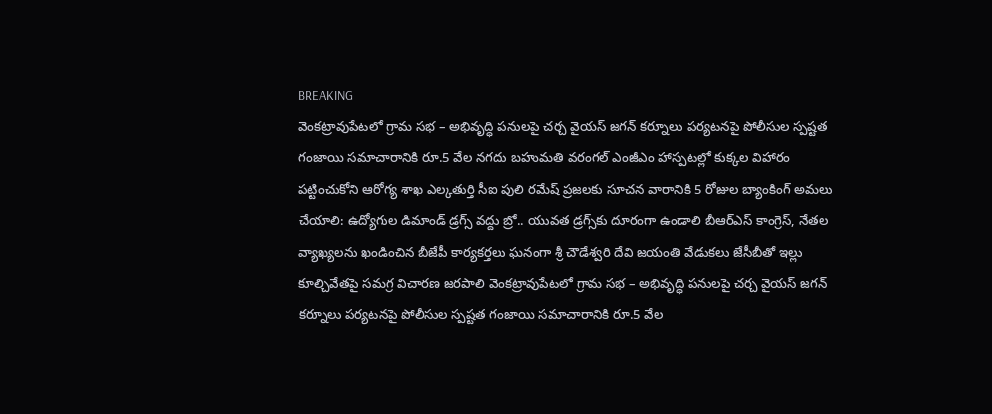BREAKING
వెంకట్రావుపేటలో గ్రామ సభ – అభివృద్ధి పనులపై చర్చ వైయస్ జగన్ కర్నూలు పర్యటనపై పోలీసుల స్పష్టత గంజాయి సమాచారానికి రూ.5 వేల నగదు బహుమతి వరంగల్ ఎంజీఎం హాస్పటల్లో కుక్కల విహారం పట్టించుకోని ఆరోగ్య శాఖ ఎల్కతుర్తి సీఐ పులి రమేష్ ప్రజలకు సూచన వారానికి 5 రోజుల బ్యాంకింగ్ అమలు చేయాలి: ఉద్యోగుల డిమాండ్ డ్రగ్స్ వద్దు బ్రో.. యువత డ్రగ్స్‌కు దూరంగా ఉండాలి బీఆర్ఎస్ కాంగ్రెస్, నేతల వ్యాఖ్యలను ఖండించిన బీజేపీ కార్యకర్తలు ఘనంగా శ్రీ చౌడేశ్వరి దేవి జయంతి వేడుకలు జేసీబీతో ఇల్లు కూల్చివేతపై సమగ్ర విచారణ జరపాలి వెంకట్రావుపేటలో గ్రామ సభ – అభివృద్ధి పనులపై చర్చ వైయస్ జగన్ కర్నూలు పర్యటనపై పోలీసుల స్పష్టత గంజాయి సమాచారానికి రూ.5 వేల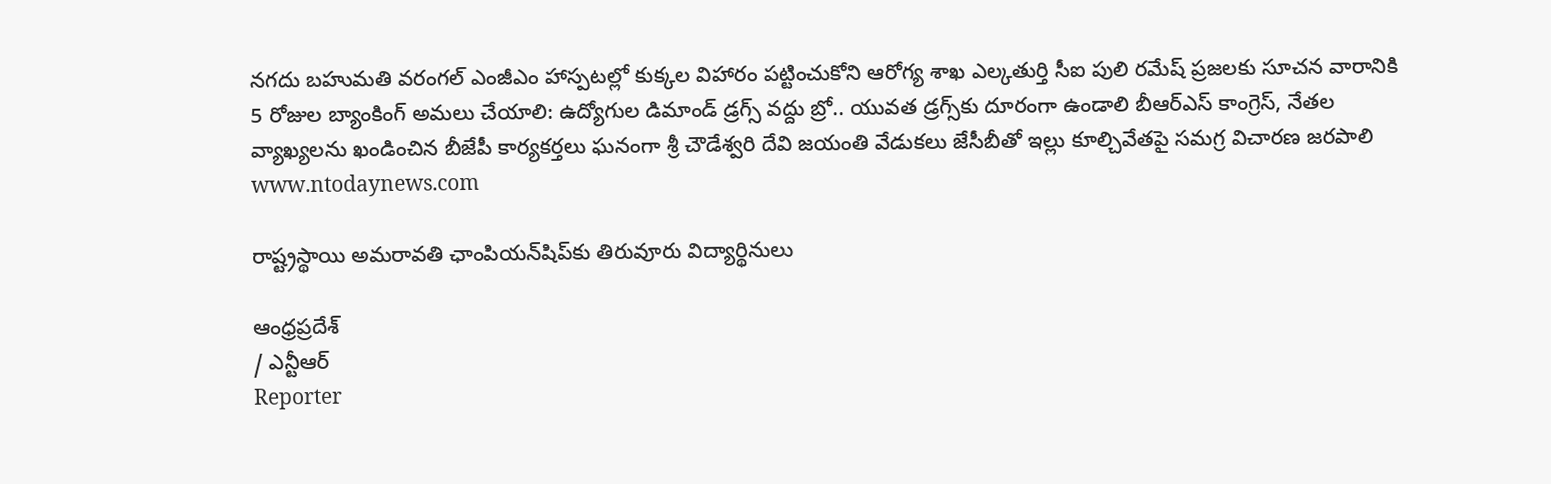నగదు బహుమతి వరంగల్ ఎంజీఎం హాస్పటల్లో కుక్కల విహారం పట్టించుకోని ఆరోగ్య శాఖ ఎల్కతుర్తి సీఐ పులి రమేష్ ప్రజలకు సూచన వారానికి 5 రోజుల బ్యాంకింగ్ అమలు చేయాలి: ఉద్యోగుల డిమాండ్ డ్రగ్స్ వద్దు బ్రో.. యువత డ్రగ్స్‌కు దూరంగా ఉండాలి బీఆర్ఎస్ కాంగ్రెస్, నేతల వ్యాఖ్యలను ఖండించిన బీజేపీ కార్యకర్తలు ఘనంగా శ్రీ చౌడేశ్వరి దేవి జయంతి వేడుకలు జేసీబీతో ఇల్లు కూల్చివేతపై సమగ్ర విచారణ జరపాలి
www.ntodaynews.com

రాష్ట్రస్థాయి అమరావతి ఛాంపియన్‌షిప్‌కు తిరువూరు విద్యార్థినులు

ఆంధ్రప్రదేశ్
/ ఎన్టీఆర్
Reporter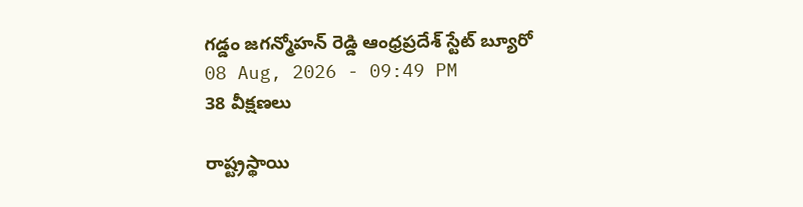గడ్డం జగన్మోహన్ రెడ్డి ఆంధ్రప్రదేశ్ స్టేట్ బ్యూరో
08 Aug, 2026 - 09:49 PM
38 వీక్షణలు

రాష్ట్రస్థాయి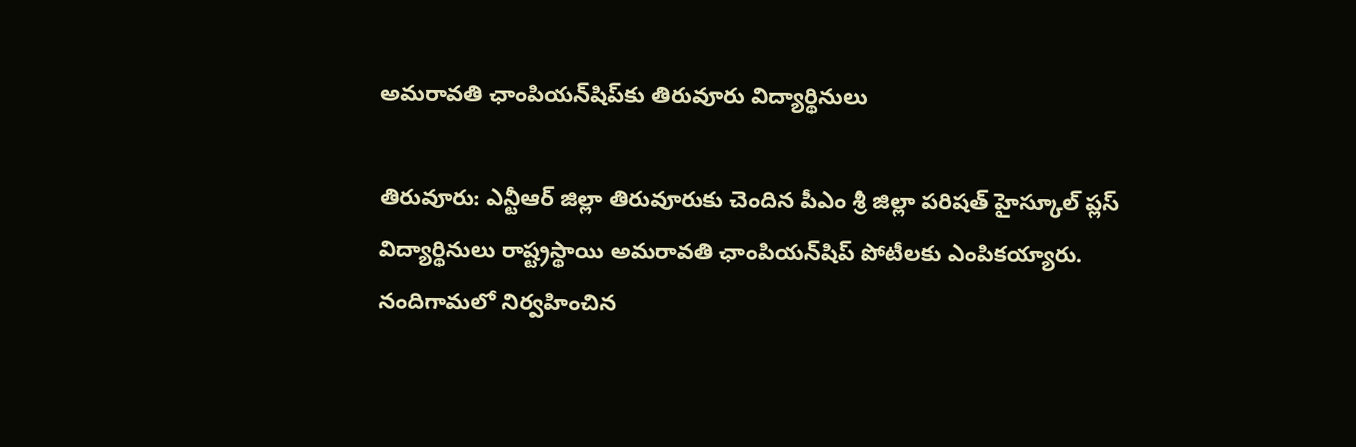అమరావతి ఛాంపియన్‌షిప్‌కు తిరువూరు విద్యార్థినులు

తిరువూరు: ఎన్టీఆర్ జిల్లా తిరువూరుకు చెందిన పీఎం శ్రీ జిల్లా పరిషత్ హైస్కూల్ ప్లస్ విద్యార్థినులు రాష్ట్రస్థాయి అమరావతి ఛాంపియన్‌షిప్ పోటీలకు ఎంపికయ్యారు. నందిగామలో నిర్వహించిన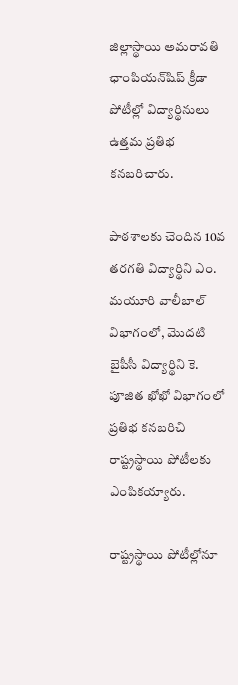జిల్లాస్థాయి అమరావతి ఛాంపియన్‌షిప్ క్రీడా పోటీల్లో విద్యార్థినులు ఉత్తమ ప్రతిభ కనబరిచారు.

పాఠశాలకు చెందిన 10వ తరగతి విద్యార్థిని ఎం. మయూరి వాలీబాల్ విభాగంలో, మొదటి బైపీసీ విద్యార్థిని కె. పూజిత ఖోఖో విభాగంలో ప్రతిభ కనబరిచి రాష్ట్రస్థాయి పోటీలకు ఎంపికయ్యారు.

రాష్ట్రస్థాయి పోటీల్లోనూ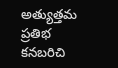అత్యుత్తమ ప్రతిభ కనబరిచి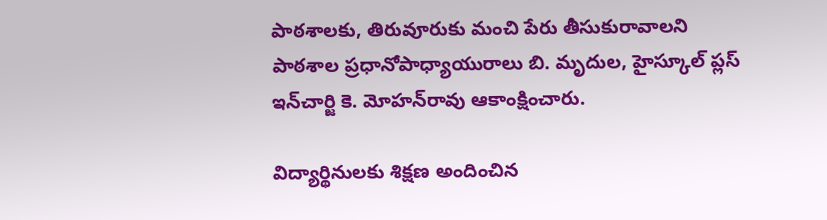పాఠశాలకు, తిరువూరుకు మంచి పేరు తీసుకురావాలని పాఠశాల ప్రధానోపాధ్యాయురాలు బి. మృదుల, హైస్కూల్ ప్లస్ ఇన్‌చార్జి కె. మోహన్‌రావు ఆకాంక్షించారు.

విద్యార్థినులకు శిక్షణ అందించిన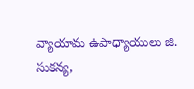వ్యాయామ ఉపాధ్యాయులు జి. సుకన్య,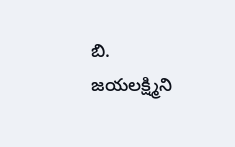బి. జయలక్ష్మిని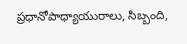ప్రధానోపాధ్యాయురాలు, సిబ్బంది,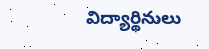విద్యార్థినులు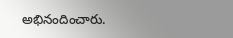అభినందించారు.